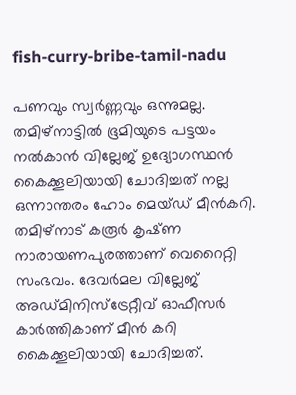fish-curry-bribe-tamil-nadu

പണവും സ്വർണ്ണവും ഒന്നുമല്ല. തമിഴ്നാട്ടിൽ ഭൂമിയുടെ പട്ടയം നൽകാൻ വില്ലേജ് ഉദ്യോഗസ്ഥൻ കൈക്കൂലിയായി ചോദിച്ചത് നല്ല ഒന്നാന്തരം ഹോം മെയ്ഡ് മീൻകറി. തമിഴ്നാട് കരൂർ കൃഷ്‌ണ നാരായണപുരത്താണ് വെറൈറ്റി സംഭവം. ദേവർമല വില്ലേജ് അഡ്‌മിനിസ്ട്രേറ്റീവ് ഓഫീസർ കാർത്തികാണ് മീൻ കറി കൈക്കൂലിയായി ചോദിച്ചത്.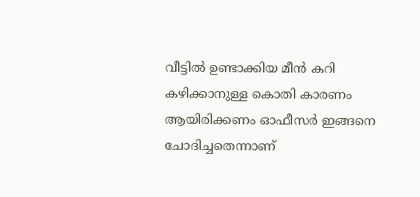വീട്ടിൽ ഉണ്ടാക്കിയ മീൻ കറി കഴിക്കാനുള്ള കൊതി കാരണം ആയിരിക്കണം ഓഫീസർ ഇങ്ങനെ ചോദിച്ചതെന്നാണ്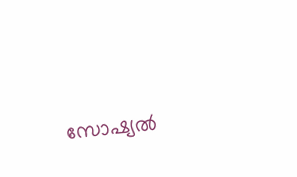സോഷ്യല്‍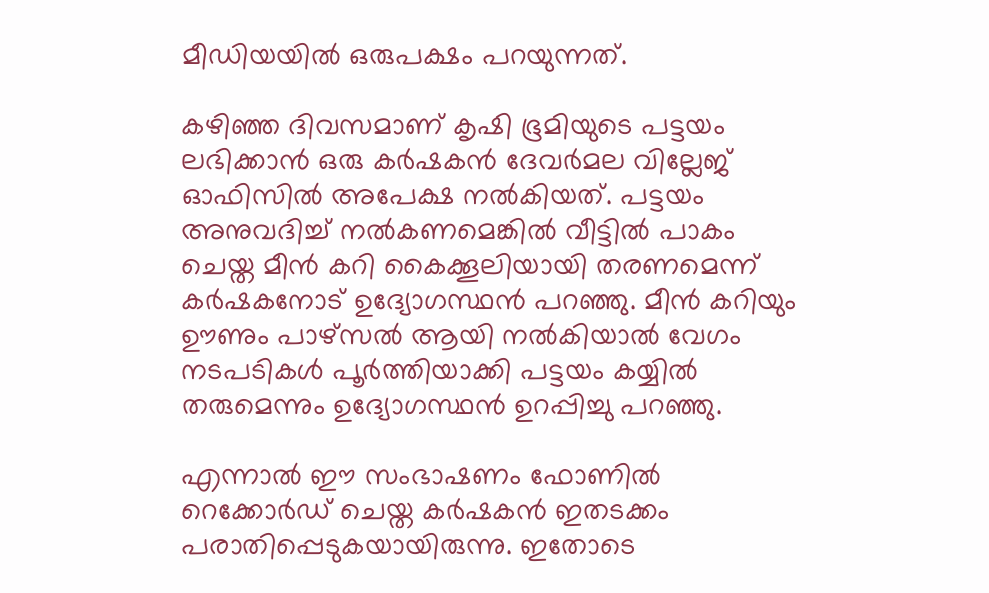മീഡിയയില്‍ ഒരുപക്ഷം പറയുന്നത്.

കഴിഞ്ഞ ദിവസമാണ് കൃഷി ഭൂമിയുടെ പട്ടയം ലഭിക്കാൻ ഒരു കർഷകൻ ദേവർമല വില്ലേജ് ഓഫിസിൽ അപേക്ഷ നൽകിയത്. പട്ടയം അനുവദിച്ച് നൽകണമെങ്കിൽ വീട്ടിൽ പാകം ചെയ്ത മീൻ കറി കൈക്കൂലിയായി തരണമെന്ന് കർഷകനോട് ഉദ്യോഗസ്ഥൻ പറഞ്ഞു. മീൻ കറിയും ഊണും പാഴ്സൽ ആയി നൽകിയാൽ വേഗം നടപടികൾ പൂർത്തിയാക്കി പട്ടയം കയ്യിൽ തരുമെന്നും ഉദ്യോഗസ്ഥൻ ഉറപ്പിച്ചു പറഞ്ഞു.

എന്നാൽ ഈ സംഭാഷണം ഫോണിൽ റെക്കോർഡ് ചെയ്ത കർഷകൻ ഇതടക്കം പരാതിപ്പെടുകയായിരുന്നു. ഇതോടെ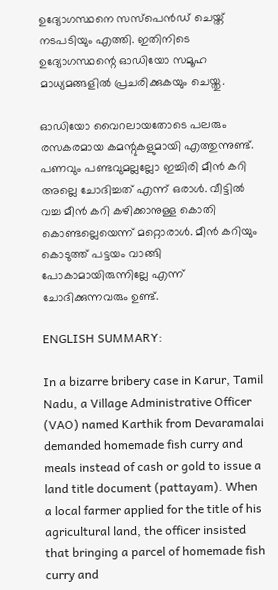ഉദ്യോഗസ്ഥനെ സസ്പെൻഡ് ചെയ്ത് നടപടിയും എത്തി. ഇതിനിടെ ഉദ്യോഗസ്ഥന്റെ ഓഡിയോ സമൂഹ മാധ്യമങ്ങളില്‍ പ്രചരിക്കുകയും ചെയ്തു.

ഓഡിയോ വൈറലായതോടെ പലരും രസകരമായ കമന്റുകളുമായി എത്തുന്നുണ്ട്. പണവും പണ്ടവുമല്ലല്ലോ ഇച്ചിരി മീൻ കറി അല്ലെ ചോദിച്ചത് എന്ന് ഒരാൾ. വീട്ടിൽ വച്ച മീൻ കറി കഴിക്കാനുള്ള കൊതി കൊണ്ടല്ലെയെന്ന് മറ്റൊരാൾ. മീൻ കറിയും കൊടുത്ത് പട്ടയം വാങ്ങി പോകാമായിരുന്നില്ലേ എന്ന് ചോദിക്കുന്നവരും ഉണ്ട്.

ENGLISH SUMMARY:

In a bizarre bribery case in Karur, Tamil Nadu, a Village Administrative Officer (VAO) named Karthik from Devaramalai demanded homemade fish curry and meals instead of cash or gold to issue a land title document (pattayam). When a local farmer applied for the title of his agricultural land, the officer insisted that bringing a parcel of homemade fish curry and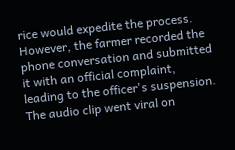rice would expedite the process. However, the farmer recorded the phone conversation and submitted it with an official complaint, leading to the officer's suspension. The audio clip went viral on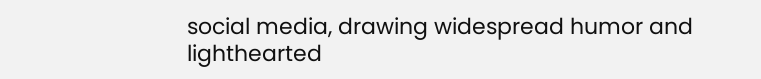social media, drawing widespread humor and lighthearted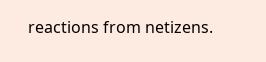reactions from netizens.